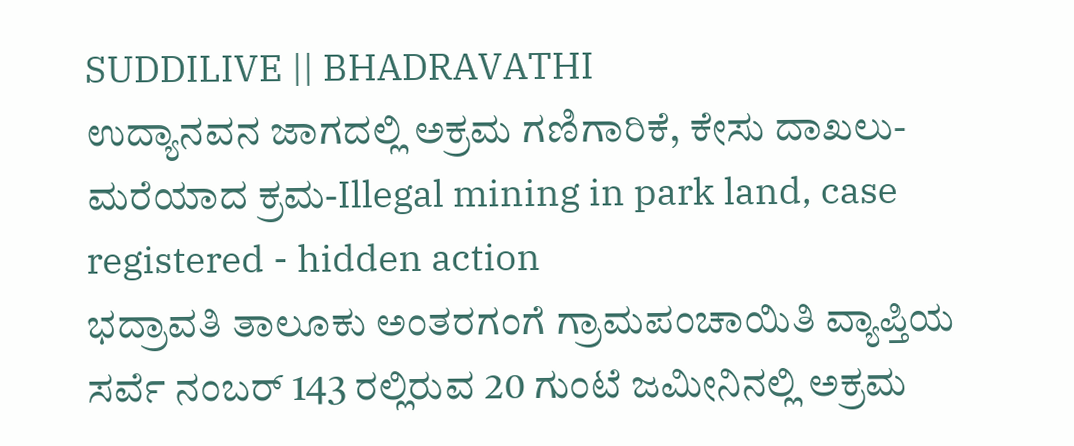SUDDILIVE || BHADRAVATHI
ಉದ್ಯಾನವನ ಜಾಗದಲ್ಲಿ ಅಕ್ರಮ ಗಣಿಗಾರಿಕೆ, ಕೇಸು ದಾಖಲು-ಮರೆಯಾದ ಕ್ರಮ-Illegal mining in park land, case registered - hidden action
ಭದ್ರಾವತಿ ತಾಲೂಕು ಅಂತರಗಂಗೆ ಗ್ರಾಮಪಂಚಾಯಿತಿ ವ್ಯಾಪ್ತಿಯ ಸರ್ವೆ ನಂಬರ್ 143 ರಲ್ಲಿರುವ 20 ಗುಂಟೆ ಜಮೀನಿನಲ್ಲಿ ಅಕ್ರಮ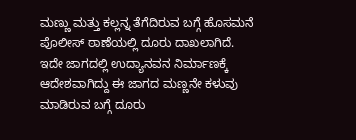ಮಣ್ಣು ಮತ್ತು ಕಲ್ಲನ್ನ ತೆಗೆದಿರುವ ಬಗ್ಗೆ ಹೊಸಮನೆ ಪೊಲೀಸ್ ಠಾಣೆಯಲ್ಲಿ ದೂರು ದಾಖಲಾಗಿದೆ.
ಇದೇ ಜಾಗದಲ್ಲಿ ಉದ್ಯಾನವನ ನಿರ್ಮಾಣಕ್ಕೆ ಆದೇಶವಾಗಿದ್ದು ಈ ಜಾಗದ ಮಣ್ಣನೇ ಕಳುವು ಮಾಡಿರುವ ಬಗ್ಗೆ ದೂರು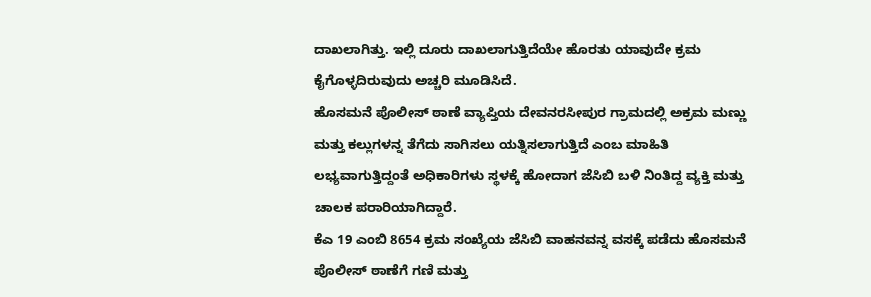ದಾಖಲಾಗಿತ್ತು. ಇಲ್ಲಿ ದೂರು ದಾಖಲಾಗುತ್ತಿದೆಯೇ ಹೊರತು ಯಾವುದೇ ಕ್ರಮ ಕೈಗೊಳ್ಳದಿರುವುದು ಅಚ್ಚರಿ ಮೂಡಿಸಿದೆ.
ಹೊಸಮನೆ ಪೊಲೀಸ್ ಠಾಣೆ ವ್ಯಾಪ್ತಿಯ ದೇವನರಸೀಪುರ ಗ್ರಾಮದಲ್ಲಿ ಅಕ್ರಮ ಮಣ್ಣು ಮತ್ತು ಕಲ್ಲುಗಳನ್ನ ತೆಗೆದು ಸಾಗಿಸಲು ಯತ್ನಿಸಲಾಗುತ್ತಿದೆ ಎಂಬ ಮಾಹಿತಿ ಲಭ್ಯವಾಗುತ್ತಿದ್ದಂತೆ ಅಧಿಕಾರಿಗಳು ಸ್ಥಳಕ್ಕೆ ಹೋದಾಗ ಜೆಸಿಬಿ ಬಳಿ ನಿಂತಿದ್ದ ವ್ಯಕ್ತಿ ಮತ್ತು ಚಾಲಕ ಪರಾರಿಯಾಗಿದ್ದಾರೆ.
ಕೆಎ 19 ಎಂಬಿ 8654 ಕ್ರಮ ಸಂಖ್ಯೆಯ ಜೆಸಿಬಿ ವಾಹನವನ್ನ ವಸಕ್ಕೆ ಪಡೆದು ಹೊಸಮನೆ ಪೊಲೀಸ್ ಠಾಣೆಗೆ ಗಣಿ ಮತ್ತು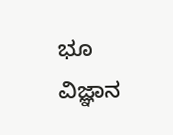ಭೂ ವಿಜ್ಞಾನ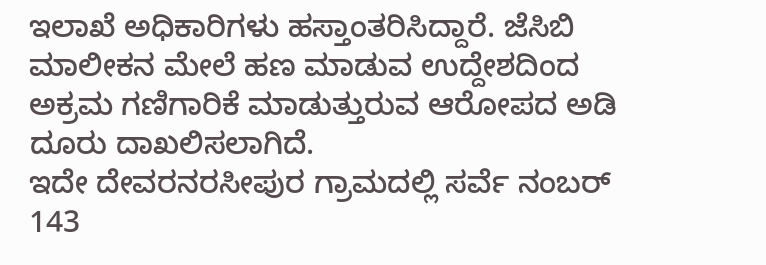ಇಲಾಖೆ ಅಧಿಕಾರಿಗಳು ಹಸ್ತಾಂತರಿಸಿದ್ದಾರೆ. ಜೆಸಿಬಿ ಮಾಲೀಕನ ಮೇಲೆ ಹಣ ಮಾಡುವ ಉದ್ದೇಶದಿಂದ ಅಕ್ರಮ ಗಣಿಗಾರಿಕೆ ಮಾಡುತ್ತುರುವ ಆರೋಪದ ಅಡಿ ದೂರು ದಾಖಲಿಸಲಾಗಿದೆ.
ಇದೇ ದೇವರನರಸೀಪುರ ಗ್ರಾಮದಲ್ಲಿ ಸರ್ವೆ ನಂಬರ್ 143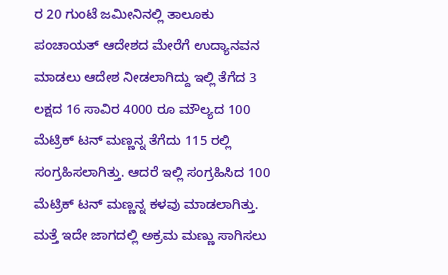ರ 20 ಗುಂಟೆ ಜಮೀನಿನಲ್ಲಿ ತಾಲೂಕು ಪಂಚಾಯತ್ ಆದೇಶದ ಮೇರೆಗೆ ಉದ್ಯಾನವನ ಮಾಡಲು ಆದೇಶ ನೀಡಲಾಗಿದ್ದು ಇಲ್ಲಿ ತೆಗೆದ 3 ಲಕ್ಷದ 16 ಸಾವಿರ 4000 ರೂ ಮೌಲ್ಯದ 100 ಮೆಟ್ರಿಕ್ ಟನ್ ಮಣ್ಣನ್ನ ತೆಗೆದು 115 ರಲ್ಲಿ ಸಂಗ್ರಹಿಸಲಾಗಿತ್ತು. ಆದರೆ ಇಲ್ಲಿ ಸಂಗ್ರಹಿಸಿದ 100 ಮೆಟ್ರಿಕ್ ಟನ್ ಮಣ್ಣನ್ನ ಕಳವು ಮಾಡಲಾಗಿತ್ತು. ಮತ್ತೆ ಇದೇ ಜಾಗದಲ್ಲಿ ಅಕ್ರಮ ಮಣ್ಣು ಸಾಗಿಸಲು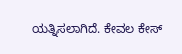ಯತ್ನಿಸಲಾಗಿದೆ. ಕೇವಲ ಕೇಸ್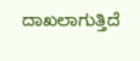ದಾಖಲಾಗುತ್ತಿದೆ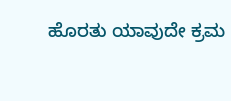ಹೊರತು ಯಾವುದೇ ಕ್ರಮ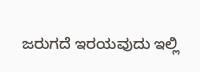ಜರುಗದೆ ಇರಯವುದು ಇಲ್ಲಿ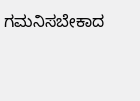ಗಮನಿಸಬೇಕಾದ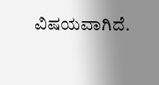ವಿಷಯವಾಗಿದೆ.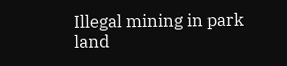Illegal mining in park land